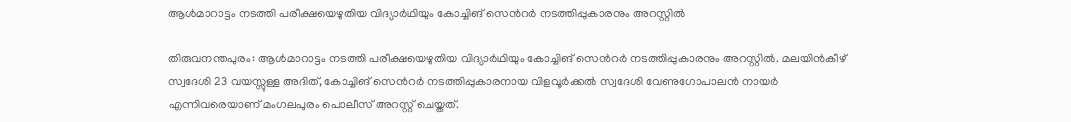ആൾമാറാട്ടം നടത്തി പരീക്ഷയെഴുതിയ വിദ്യാർഥിയും കോച്ചിങ് സെന്‍റർ നടത്തിപ്പുകാരനും അറസ്റ്റിൽ

തിരുവനന്തപുരം: ആൾമാറാട്ടം നടത്തി പരീക്ഷയെഴുതിയ വിദ്യാർഥിയും കോച്ചിങ് സെന്‍റർ നടത്തിപ്പുകാരനും അറസ്റ്റിൽ. മലയിൻകീഴ് സ്വദേശി 23 വയസ്സുള്ള അദിത്, കോച്ചിങ് സെന്‍റർ നടത്തിപ്പുകാരനായ വിളവൂർക്കൽ സ്വദേശി വേണുഗോപാലൻ നായർ എന്നിവരെയാണ് മംഗലപുരം പൊലീസ് അറസ്റ്റ് ചെയ്തത്.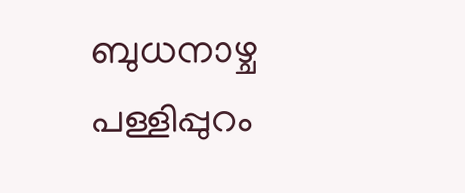ബുധനാഴ്ച പള്ളിപ്പുറം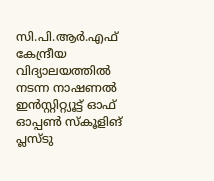സി.പി.ആര്‍.എഫ് കേന്ദ്രീയ വിദ്യാലയത്തിൽ നടന്ന നാഷണൽ ഇൻസ്റ്റിറ്റ്യൂട്ട് ഓഫ് ഓപ്പൺ സ്കൂളിങ് പ്ലസ്ടു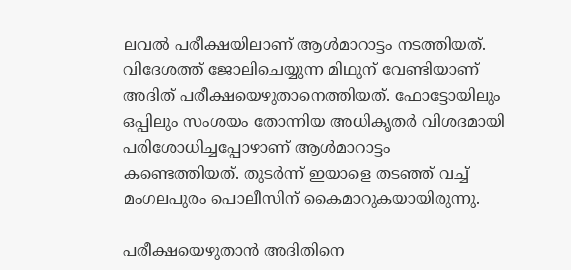ലവൽ പരീക്ഷയിലാണ് ആള്‍മാറാട്ടം നടത്തിയത്. വിദേശത്ത് ജോലിചെയ്യുന്ന മിഥുന് വേണ്ടിയാണ് അദിത് പരീക്ഷയെഴുതാനെത്തിയത്. ഫോട്ടോയിലും ഒപ്പിലും സംശയം തോന്നിയ അധികൃതർ വിശദമായി പരിശോധിച്ചപ്പോഴാണ് ആൾമാറാട്ടം കണ്ടെത്തിയത്. തുടർന്ന് ഇയാളെ തടഞ്ഞ് വച്ച് മംഗലപുരം പൊലീസിന് കൈമാറുകയായിരുന്നു.

പരീക്ഷയെഴുതാൻ അദിതിനെ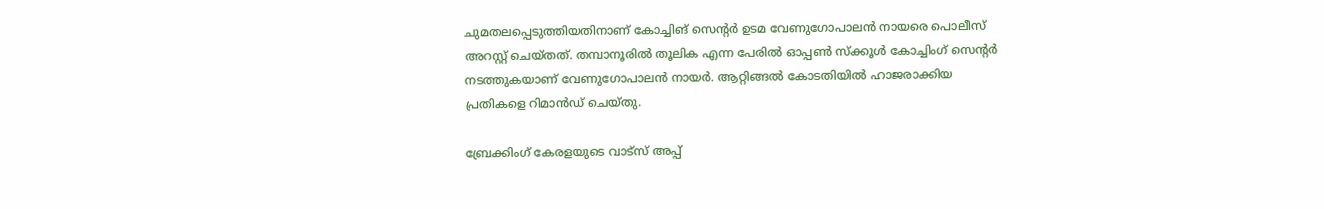ചുമതലപ്പെടുത്തിയതിനാണ് കോച്ചിങ് സെന്‍റര്‍ ഉടമ വേണുഗോപാലൻ നായരെ പൊലീസ് അറസ്റ്റ് ചെയ്തത്. തമ്പാനൂരിൽ തൂലിക എന്ന പേരിൽ ഓപ്പൺ സ്ക്കൂൾ കോച്ചിംഗ് സെന്‍റര്‍ നടത്തുകയാണ് വേണുഗോപാലൻ നായർ. ആറ്റിങ്ങൽ കോടതിയിൽ ഹാജരാക്കിയ പ്രതികളെ റിമാൻഡ് ചെയ്തു.

ബ്രേക്കിംഗ് കേരളയുടെ വാട്സ് അപ്പ്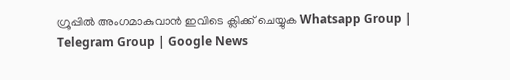ഗ്രൂപ്പിൽ അംഗമാകുവാൻ ഇവിടെ ക്ലിക്ക് ചെയ്യുക Whatsapp Group | Telegram Group | Google News